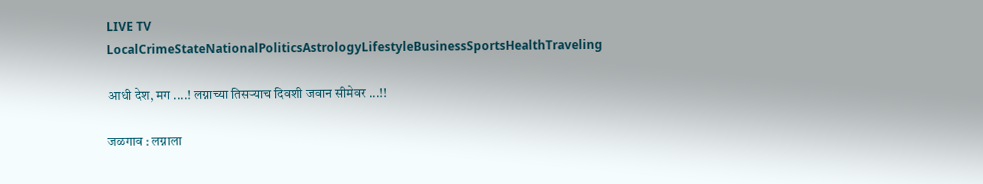LIVE TV LocalCrimeStateNationalPoliticsAstrologyLifestyleBusinessSportsHealthTraveling

आधी देश, मग ....! लग्नाच्या तिसऱ्याच दिवशी जवान सीमेवर ...!!

जळगाव : लग्नाला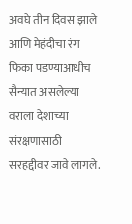अवघे तीन दिवस झाले आणि मेहंदीचा रंग फिका पडण्याआधीच सैन्यात असलेल्या वराला देशाच्या संरक्षणासाठी सरहद्दीवर जावे लागले.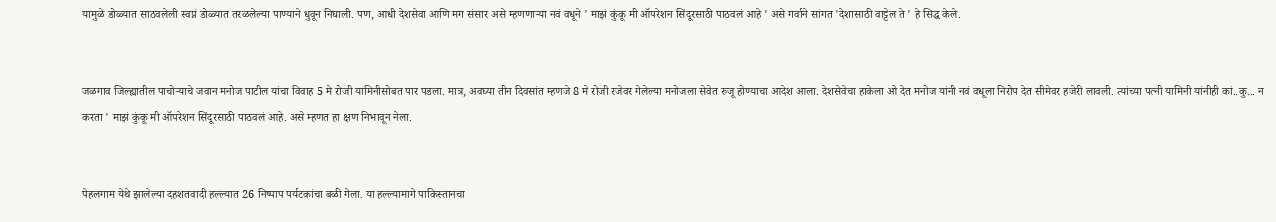यामुळे डोळ्यात साठवलेली स्वप्नं डोळ्यात तरळलेल्या पाण्याने धुवून निघाली. पण, आधी देशसेवा आणि मग संसार असे म्हणणाऱ्या नवं वधूने ' माझं कुंकू मी ऑपरेशन सिंदूरसाठी पाठवलं आहे ' असे गर्वाने सांगत 'देशासाठी वाट्टेल ते ' हे सिद्ध केले.


जळगाव जिल्ह्यातील पाचोऱ्याचे जवान मनोज पाटील यांचा विवाह 5 मे रोजी यामिनीसोबत पार पडला. मात्र, अवघ्या तीन दिवसांत म्हणजे 8 मे रोजी रजेवर गेलेल्या मनोजला सेवेत रुजू होण्याचा आदेश आला. देशसेवेचा हाकेला ओ देत मनोज यांनी नवं वधूला निरोप देत सीमेवर हजेरी लावली. त्यांच्या पत्नी यामिनी यांनीही कां..कु... न करता ' माझं कुंकू मी ऑपरेशन सिंदूरसाठी पाठवलं आहे. असे म्हणत हा क्षण निभावून नेला.


पेहलगाम येथे झालेल्या दहशतवादी हल्ल्यात 26 निष्पाप पर्यटकांचा बळी गेला. या हल्ल्यामागे पाकिस्तानचा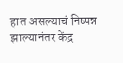हात असल्याचं निष्पन्न झाल्यानंतर केंद्र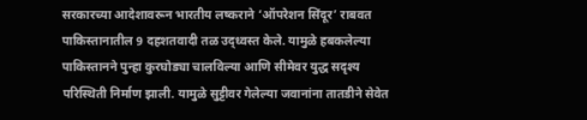सरकारच्या आदेशावरून भारतीय लष्कराने ‘ऑपरेशन सिंदूर’ राबवत पाकिस्तानातील 9 दहशतवादी तळ उद्ध्वस्त केले. यामुळे हबकलेल्या पाकिस्तानने पुन्हा कुरघोड्या चालविल्या आणि सीमेवर युद्ध सदृश्य परिस्थिती निर्माण झाली. यामुळे सुट्टीवर गेलेल्या जवानांना तातडीने सेवेत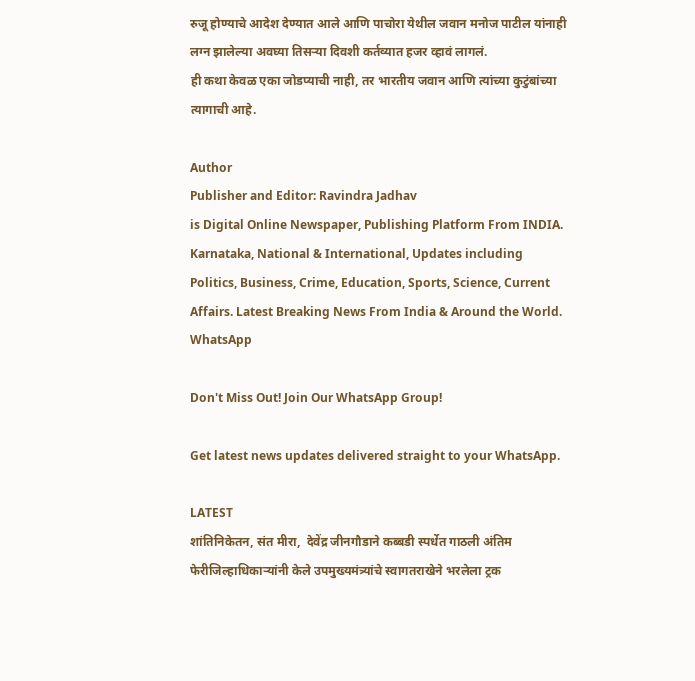रुजू होण्याचे आदेश देण्यात आले आणि पाचोरा येथील जवान मनोज पाटील यांनाही लग्न झालेल्या अवघ्या तिसऱ्या दिवशी कर्तव्यात हजर व्हावं लागलं.
ही कथा केवळ एका जोडप्याची नाही, तर भारतीय जवान आणि त्यांच्या कुटुंबांच्या त्यागाची आहे.

Author
Publisher and Editor: Ravindra Jadhav
is Digital Online Newspaper, Publishing Platform From INDIA. Karnataka, National & International, Updates including Politics, Business, Crime, Education, Sports, Science, Current Affairs. Latest Breaking News From India & Around the World.
WhatsApp

Don't Miss Out! Join Our WhatsApp Group!

Get latest news updates delivered straight to your WhatsApp.

LATEST
शांतिनिकेतन, संत मीरा,  देवेंद्र जीनगौडाने कब्बडी स्पर्धेत गाठली अंतिम फेरीजिल्हाधिकाऱ्यांनी केले उपमुख्यमंत्र्यांचे स्वागतराखेने भरलेला ट्रक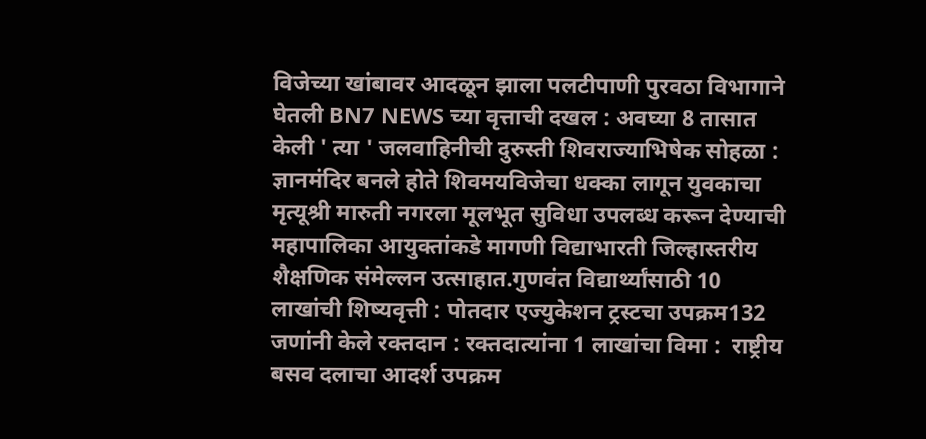विजेच्या खांबावर आदळून झाला पलटीपाणी पुरवठा विभागाने घेतली BN7 NEWS च्या वृत्ताची दखल : अवघ्या 8 तासात केली ' त्या ' जलवाहिनीची दुरुस्ती शिवराज्याभिषेक सोहळा : ज्ञानमंदिर बनले होते शिवमयविजेचा धक्का लागून युवकाचा मृत्यूश्री मारुती नगरला मूलभूत सुविधा उपलब्ध करून देण्याची महापालिका आयुक्तांकडे मागणी विद्याभारती जिल्हास्तरीय शैक्षणिक संमेल्लन उत्साहात.गुणवंत विद्यार्थ्यांसाठी 10 लाखांची शिष्यवृत्ती : पोतदार एज्युकेशन ट्रस्टचा उपक्रम132 जणांनी केले रक्तदान : रक्तदात्यांना 1 लाखांचा विमा :  राष्ट्रीय बसव दलाचा आदर्श उपक्रम